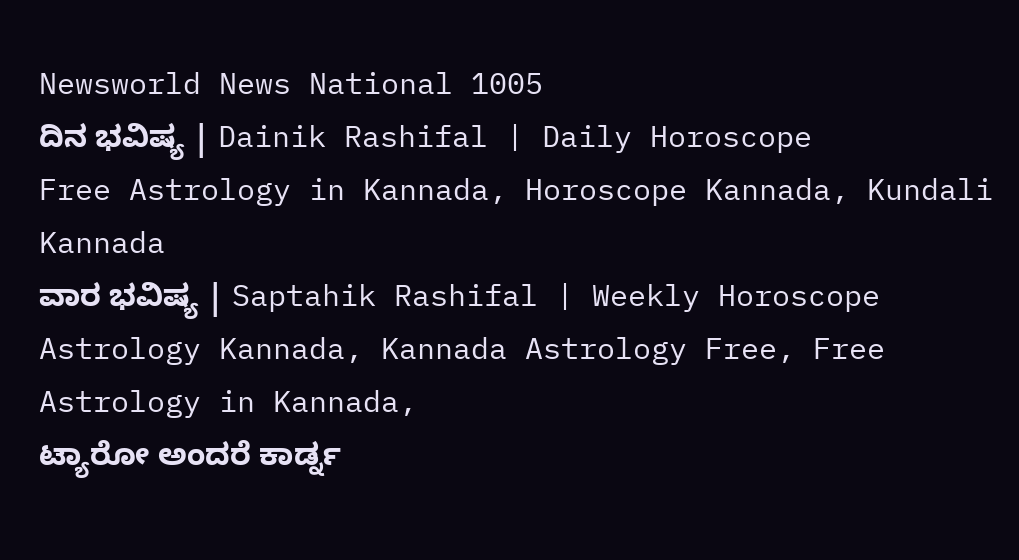Newsworld News National 1005
ದಿನ ಭವಿಷ್ಯ | Dainik Rashifal | Daily Horoscope
Free Astrology in Kannada, Horoscope Kannada, Kundali Kannada
ವಾರ ಭವಿಷ್ಯ | Saptahik Rashifal | Weekly Horoscope
Astrology Kannada, Kannada Astrology Free, Free Astrology in Kannada,
ಟ್ಯಾರೋ ಅಂದರೆ ಕಾರ್ಡ್ನ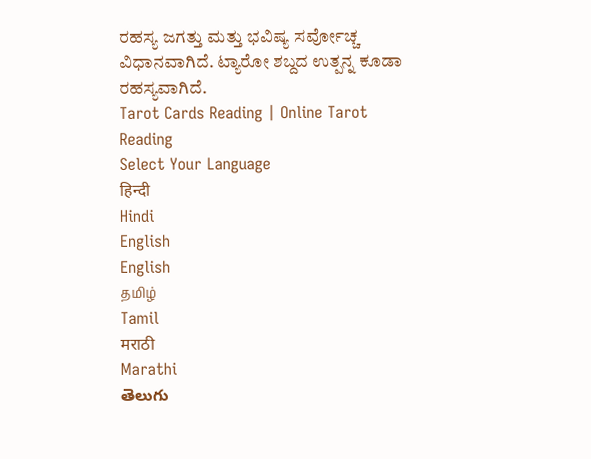ರಹಸ್ಯ ಜಗತ್ತು ಮತ್ತು ಭವಿಷ್ಯ ಸರ್ವೋಚ್ಚ ವಿಧಾನವಾಗಿದೆ. ಟ್ಯಾರೋ ಶಬ್ದದ ಉತ್ಪನ್ನ ಕೂಡಾ ರಹಸ್ಯವಾಗಿದೆ.
Tarot Cards Reading | Online Tarot Reading
Select Your Language
हिन्दी
Hindi
English
English
தமிழ்
Tamil
मराठी
Marathi
తెలుగు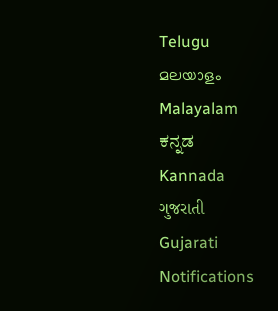Telugu
മലയാളം
Malayalam
ಕನ್ನಡ
Kannada
ગુજરાતી
Gujarati
Notifications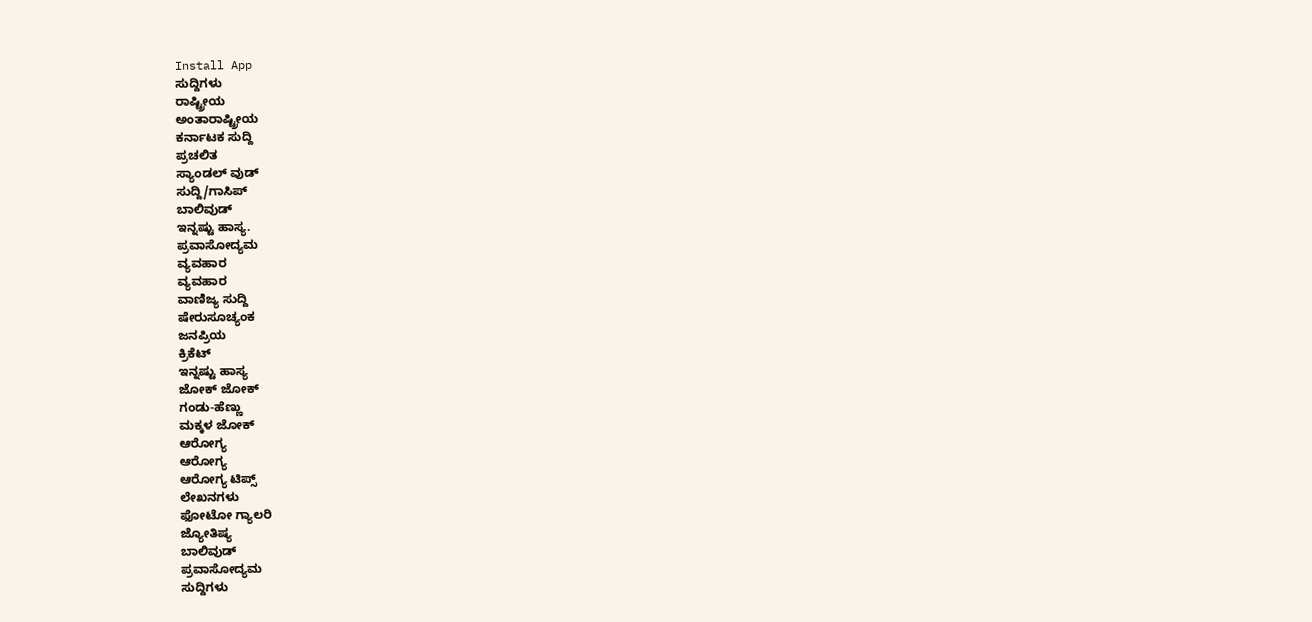Install App
ಸುದ್ದಿಗಳು
ರಾಷ್ಟ್ರೀಯ
ಅಂತಾರಾಷ್ಟ್ರೀಯ
ಕರ್ನಾಟಕ ಸುದ್ದಿ
ಪ್ರಚಲಿತ
ಸ್ಯಾಂಡಲ್ ವುಡ್
ಸುದ್ದಿ/ಗಾಸಿಪ್
ಬಾಲಿವುಡ್
ಇನ್ನಷ್ಟು ಹಾಸ್ಯ.
ಪ್ರವಾಸೋದ್ಯಮ
ವ್ಯವಹಾರ
ವ್ಯವಹಾರ
ವಾಣಿಜ್ಯ ಸುದ್ದಿ
ಷೇರುಸೂಚ್ಯಂಕ
ಜನಪ್ರಿಯ
ಕ್ರಿಕೆಟ್
ಇನ್ನಷ್ಟು ಹಾಸ್ಯ
ಜೋಕ್ ಜೋಕ್
ಗಂಡು-ಹೆಣ್ಣು
ಮಕ್ಕಳ ಜೋಕ್
ಆರೋಗ್ಯ
ಆರೋಗ್ಯ
ಆರೋಗ್ಯ ಟಿಪ್ಸ್
ಲೇಖನಗಳು
ಫೋಟೋ ಗ್ಯಾಲರಿ
ಜ್ಯೋತಿಷ್ಯ
ಬಾಲಿವುಡ್
ಪ್ರವಾಸೋದ್ಯಮ
ಸುದ್ದಿಗಳು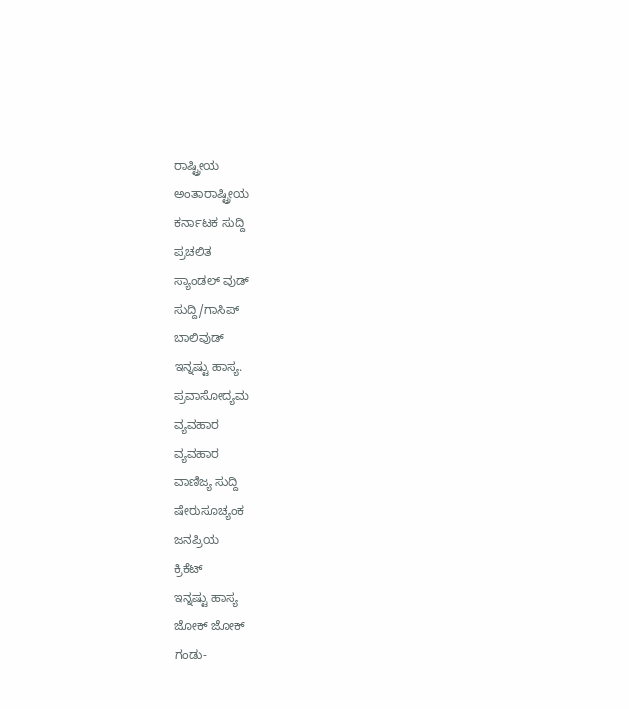ರಾಷ್ಟ್ರೀಯ
ಅಂತಾರಾಷ್ಟ್ರೀಯ
ಕರ್ನಾಟಕ ಸುದ್ದಿ
ಪ್ರಚಲಿತ
ಸ್ಯಾಂಡಲ್ ವುಡ್
ಸುದ್ದಿ/ಗಾಸಿಪ್
ಬಾಲಿವುಡ್
ಇನ್ನಷ್ಟು ಹಾಸ್ಯ.
ಪ್ರವಾಸೋದ್ಯಮ
ವ್ಯವಹಾರ
ವ್ಯವಹಾರ
ವಾಣಿಜ್ಯ ಸುದ್ದಿ
ಷೇರುಸೂಚ್ಯಂಕ
ಜನಪ್ರಿಯ
ಕ್ರಿಕೆಟ್
ಇನ್ನಷ್ಟು ಹಾಸ್ಯ
ಜೋಕ್ ಜೋಕ್
ಗಂಡು-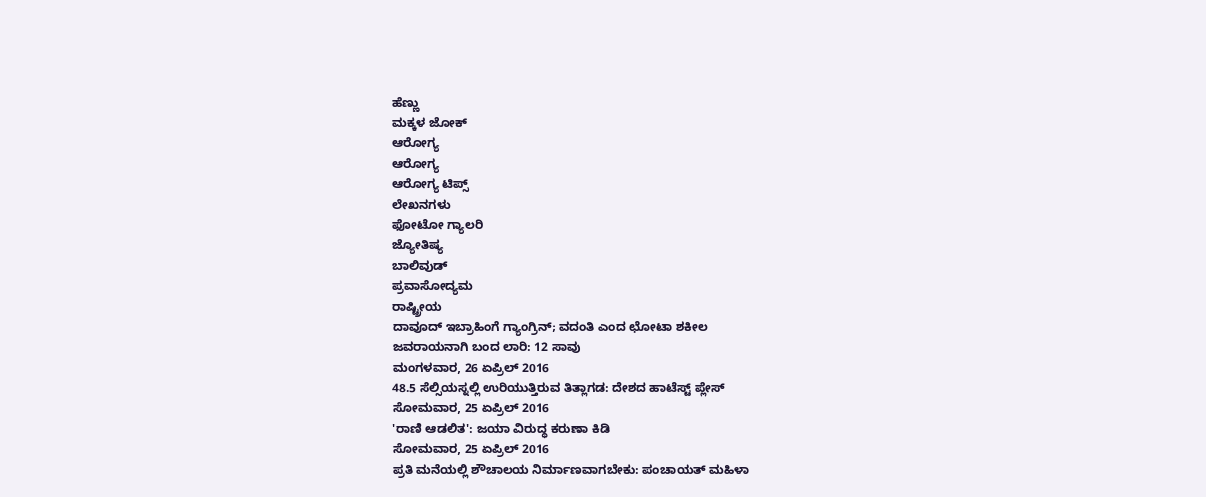ಹೆಣ್ಣು
ಮಕ್ಕಳ ಜೋಕ್
ಆರೋಗ್ಯ
ಆರೋಗ್ಯ
ಆರೋಗ್ಯ ಟಿಪ್ಸ್
ಲೇಖನಗಳು
ಫೋಟೋ ಗ್ಯಾಲರಿ
ಜ್ಯೋತಿಷ್ಯ
ಬಾಲಿವುಡ್
ಪ್ರವಾಸೋದ್ಯಮ
ರಾಷ್ಟ್ರೀಯ
ದಾವೂದ್ ಇಬ್ರಾಹಿಂಗೆ ಗ್ಯಾಂಗ್ರಿನ್; ವದಂತಿ ಎಂದ ಛೋಟಾ ಶಕೀಲ
ಜವರಾಯನಾಗಿ ಬಂದ ಲಾರಿ: 12 ಸಾವು
ಮಂಗಳವಾರ, 26 ಏಪ್ರಿಲ್ 2016
48.5 ಸೆಲ್ಸಿಯಸ್ನಲ್ಲಿ ಉರಿಯುತ್ತಿರುವ ತಿತ್ಲಾಗಡ: ದೇಶದ ಹಾಟೆಸ್ಟ್ ಪ್ಲೇಸ್
ಸೋಮವಾರ, 25 ಏಪ್ರಿಲ್ 2016
'ರಾಣಿ ಆಡಲಿತ': ಜಯಾ ವಿರುದ್ಧ ಕರುಣಾ ಕಿಡಿ
ಸೋಮವಾರ, 25 ಏಪ್ರಿಲ್ 2016
ಪ್ರತಿ ಮನೆಯಲ್ಲಿ ಶೌಚಾಲಯ ನಿರ್ಮಾಣವಾಗಬೇಕು: ಪಂಚಾಯತ್ ಮಹಿಳಾ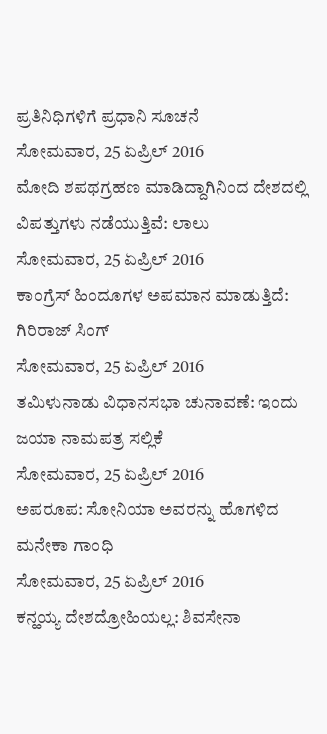ಪ್ರತಿನಿಧಿಗಳಿಗೆ ಪ್ರಧಾನಿ ಸೂಚನೆ
ಸೋಮವಾರ, 25 ಏಪ್ರಿಲ್ 2016
ಮೋದಿ ಶಪಥಗ್ರಹಣ ಮಾಡಿದ್ದಾಗಿನಿಂದ ದೇಶದಲ್ಲಿ ವಿಪತ್ತುಗಳು ನಡೆಯುತ್ತಿವೆ: ಲಾಲು
ಸೋಮವಾರ, 25 ಏಪ್ರಿಲ್ 2016
ಕಾಂಗ್ರೆಸ್ ಹಿಂದೂಗಳ ಅಪಮಾನ ಮಾಡುತ್ತಿದೆ: ಗಿರಿರಾಜ್ ಸಿಂಗ್
ಸೋಮವಾರ, 25 ಏಪ್ರಿಲ್ 2016
ತಮಿಳುನಾಡು ವಿಧಾನಸಭಾ ಚುನಾವಣೆ: ಇಂದು ಜಯಾ ನಾಮಪತ್ರ ಸಲ್ಲಿಕೆ
ಸೋಮವಾರ, 25 ಏಪ್ರಿಲ್ 2016
ಅಪರೂಪ: ಸೋನಿಯಾ ಅವರನ್ನು ಹೊಗಳಿದ ಮನೇಕಾ ಗಾಂಧಿ
ಸೋಮವಾರ, 25 ಏಪ್ರಿಲ್ 2016
ಕನ್ಹಯ್ಯ ದೇಶದ್ರೋಹಿಯಲ್ಲ: ಶಿವಸೇನಾ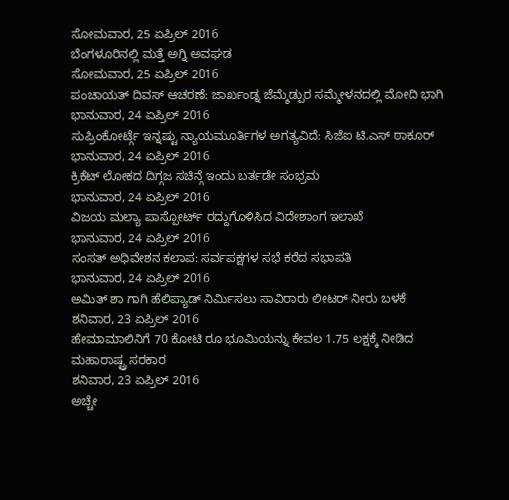ಸೋಮವಾರ, 25 ಏಪ್ರಿಲ್ 2016
ಬೆಂಗಳೂರಿನಲ್ಲಿ ಮತ್ತೆ ಅಗ್ನಿ ಅವಘಡ
ಸೋಮವಾರ, 25 ಏಪ್ರಿಲ್ 2016
ಪಂಚಾಯತ್ ದಿವಸ್ ಆಚರಣೆ: ಜಾರ್ಖಂಡ್ನ ಜೆಮ್ಶೆಡ್ಪುರ ಸಮ್ಮೇಳನದಲ್ಲಿ ಮೋದಿ ಭಾಗಿ
ಭಾನುವಾರ, 24 ಏಪ್ರಿಲ್ 2016
ಸುಪ್ರಿಂಕೋರ್ಟ್ಗೆ ಇನ್ನಷ್ಟು ನ್ಯಾಯಮೂರ್ತಿಗಳ ಅಗತ್ಯವಿದೆ: ಸಿಜೆಐ ಟಿ.ಎಸ್ ಠಾಕೂರ್
ಭಾನುವಾರ, 24 ಏಪ್ರಿಲ್ 2016
ಕ್ರಿಕೆಟ್ ಲೋಕದ ದಿಗ್ಗಜ ಸಚಿನ್ಗೆ ಇಂದು ಬರ್ತಡೇ ಸಂಭ್ರಮ
ಭಾನುವಾರ, 24 ಏಪ್ರಿಲ್ 2016
ವಿಜಯ ಮಲ್ಯಾ ಪಾಸ್ಪೋರ್ಟ್ ರದ್ದುಗೊಳಿಸಿದ ವಿದೇಶಾಂಗ ಇಲಾಖೆ
ಭಾನುವಾರ, 24 ಏಪ್ರಿಲ್ 2016
ಸಂಸತ್ ಅಧಿವೇಶನ ಕಲಾಪ: ಸರ್ವಪಕ್ಷಗಳ ಸಭೆ ಕರೆದ ಸಭಾಪತಿ
ಭಾನುವಾರ, 24 ಏಪ್ರಿಲ್ 2016
ಅಮಿತ್ ಶಾ ಗಾಗಿ ಹೆಲಿಪ್ಯಾಡ್ ನಿರ್ಮಿಸಲು ಸಾವಿರಾರು ಲೀಟರ್ ನೀರು ಬಳಕೆ
ಶನಿವಾರ, 23 ಏಪ್ರಿಲ್ 2016
ಹೇಮಾಮಾಲಿನಿಗೆ 70 ಕೋಟಿ ರೂ ಭೂಮಿಯನ್ನು ಕೇವಲ 1.75 ಲಕ್ಷಕ್ಕೆ ನೀಡಿದ ಮಹಾರಾಷ್ಟ್ರ ಸರಕಾರ
ಶನಿವಾರ, 23 ಏಪ್ರಿಲ್ 2016
ಅಚ್ಚೇ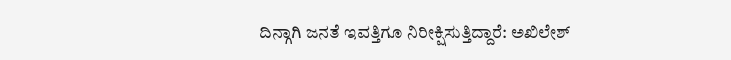ದಿನ್ಗಾಗಿ ಜನತೆ ಇವತ್ತಿಗೂ ನಿರೀಕ್ಷಿಸುತ್ತಿದ್ದಾರೆ: ಅಖಿಲೇಶ್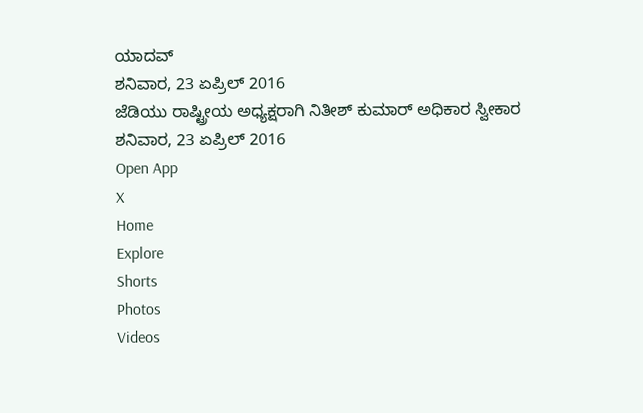ಯಾದವ್
ಶನಿವಾರ, 23 ಏಪ್ರಿಲ್ 2016
ಜೆಡಿಯು ರಾಷ್ಟ್ರೀಯ ಅಧ್ಯಕ್ಷರಾಗಿ ನಿತೀಶ್ ಕುಮಾರ್ ಅಧಿಕಾರ ಸ್ವೀಕಾರ
ಶನಿವಾರ, 23 ಏಪ್ರಿಲ್ 2016
Open App
X
Home
Explore
Shorts
Photos
Videos